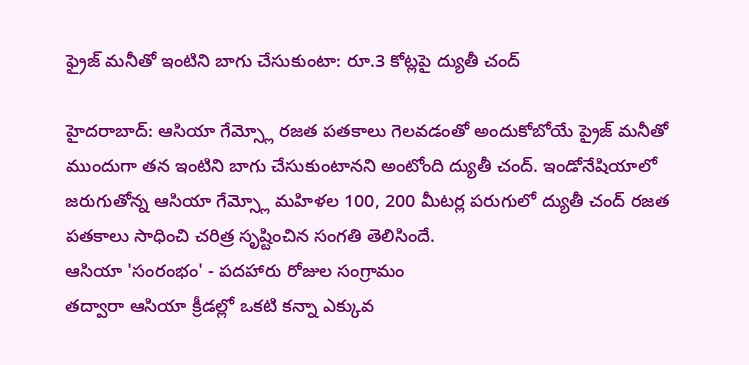ఫ్రైజ్ మనీతో ఇంటిని బాగు చేసుకుంటా: రూ.3 కోట్లపై ద్యుతీ చంద్

హైదరాబాద్: ఆసియా గేమ్స్లో రజత పతకాలు గెలవడంతో అందుకోబోయే ప్రైజ్ మనీతో ముందుగా తన ఇంటిని బాగు చేసుకుంటానని అంటోంది ద్యుతీ చంద్. ఇండోనేషియాలో జరుగుతోన్న ఆసియా గేమ్స్లో మహిళల 100, 200 మీటర్ల పరుగులో ద్యుతీ చంద్ రజత పతకాలు సాధించి చరిత్ర సృష్టించిన సంగతి తెలిసిందే.
ఆసియా 'సంరంభం' - పదహారు రోజుల సంగ్రామం
తద్వారా ఆసియా క్రీడల్లో ఒకటి కన్నా ఎక్కువ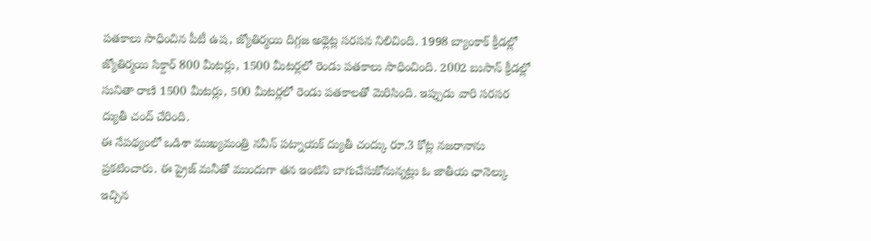పతకాలు సాధించిన పీటీ ఉష, జ్యోతిర్మయి దిగ్గజ అథ్లెట్ల సరసన నిలిచింది. 1998 బ్యాంకాక్ క్రీడల్లో జ్యోతిర్మయి సిక్దార్ 800 మీటర్లు, 1500 మీటర్లలో రెండు పతకాలు సాధించింది. 2002 బుసాన్ క్రీడల్లో సునితా రాణి 1500 మీటర్లు, 500 మీటర్లలో రెండు పతకాలతో మెరిసింది. ఇప్పుడు వారి సరసర ద్యుతీ చంద్ చేరింది.
ఈ నేపథ్యంలో ఒడిశా ముఖ్యమంత్రి నవీన్ పట్నాయక్ ద్యుతీ చంద్కు రూ.3 కోట్ల నజరానాను ప్రకటించారు. ఈ ప్రైజ్ మనీతో ముందుగా తన ఇంటిని బాగుచేసుకోనున్నట్లు ఓ జాతీయ ఛానెల్కు ఇచ్చిన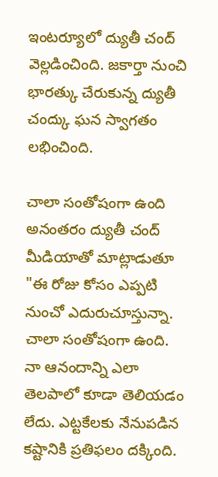ఇంటర్యూలో ద్యుతీ చంద్ వెల్లడించింది. జకార్తా నుంచి భారత్కు చేరుకున్న ద్యుతీ చంద్కు ఘన స్వాగతం లభించింది.

చాలా సంతోషంగా ఉంది
అనంతరం ద్యుతీ చంద్ మీడియాతో మాట్లాడుతూ "ఈ రోజు కోసం ఎప్పటి నుంచో ఎదురుచూస్తున్నా. చాలా సంతోషంగా ఉంది. నా ఆనందాన్ని ఎలా తెలపాలో కూడా తెలియడం లేదు. ఎట్టకేలకు నేనుపడిన కష్టానికి ప్రతిఫలం దక్కింది.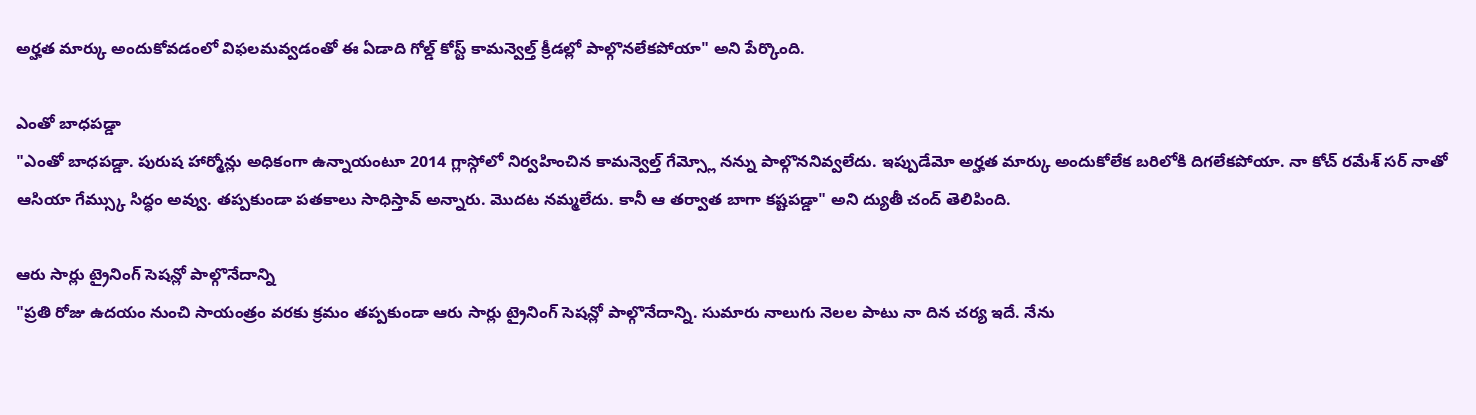అర్హత మార్కు అందుకోవడంలో విఫలమవ్వడంతో ఈ ఏడాది గోల్డ్ కోస్ట్ కామన్వెల్త్ క్రీడల్లో పాల్గొనలేకపోయా" అని పేర్కొంది.

ఎంతో బాధపడ్డా
"ఎంతో బాధపడ్డా. పురుష హార్మోన్లు అధికంగా ఉన్నాయంటూ 2014 గ్లాస్గోలో నిర్వహించిన కామన్వెల్త్ గేమ్స్లో నన్ను పాల్గొననివ్వలేదు. ఇప్పుడేమో అర్హత మార్కు అందుకోలేక బరిలోకి దిగలేకపోయా. నా కోచ్ రమేశ్ సర్ నాతో ఆసియా గేమ్స్కు సిద్ధం అవ్వు. తప్పకుండా పతకాలు సాధిస్తావ్ అన్నారు. మొదట నమ్మలేదు. కానీ ఆ తర్వాత బాగా కష్టపడ్డా" అని ద్యుతీ చంద్ తెలిపింది.

ఆరు సార్లు ట్రైనింగ్ సెషన్లో పాల్గొనేదాన్ని
"ప్రతి రోజు ఉదయం నుంచి సాయంత్రం వరకు క్రమం తప్పకుండా ఆరు సార్లు ట్రైనింగ్ సెషన్లో పాల్గొనేదాన్ని. సుమారు నాలుగు నెలల పాటు నా దిన చర్య ఇదే. నేను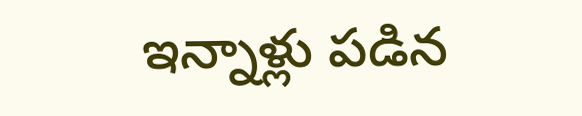ఇన్నాళ్లు పడిన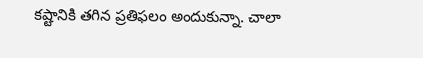కష్టానికి తగిన ప్రతిఫలం అందుకున్నా. చాలా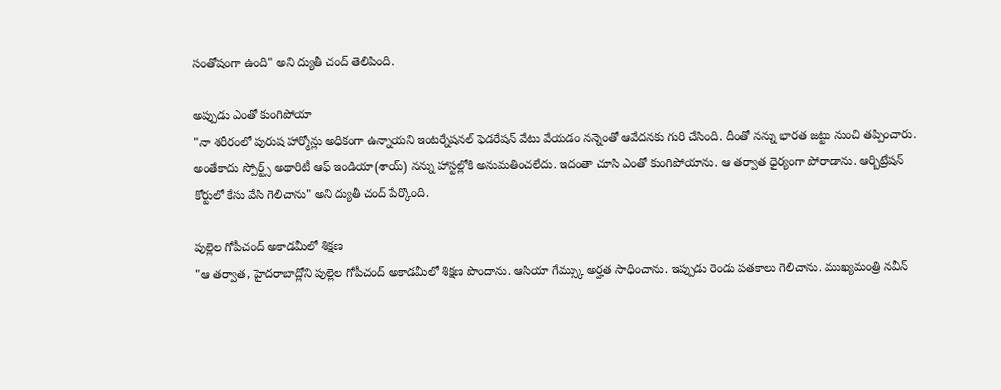సంతోషంగా ఉంది" అని ద్యుతీ చంద్ తెలిపింది.

అప్పుడు ఎంతో కుంగిపోయా
"నా శరీరంలో పురుష హార్మోన్లు అధికంగా ఉన్నాయని ఇంటర్నేషనల్ ఫెడరేషన్ వేటు వేయడం నన్నెంతో ఆవేదనకు గురి చేసింది. దీంతో నన్ను భారత జట్టు నుంచి తప్పించారు. అంతేకాదు స్పోర్ట్స్ అథారిటీ ఆఫ్ ఇండియా(శాయ్) నన్ను హాస్టల్లోకి అనుమతించలేదు. ఇదంతా చూసి ఎంతో కుంగిపోయాను. ఆ తర్వాత ధైర్యంగా పోరాడాను. ఆర్బిట్రేషన్ కోర్టులో కేసు వేసి గెలిచాను" అని ద్యుతీ చంద్ పేర్కొంది.

పుల్లెల గోపీచంద్ అకాడమీలో శిక్షణ
"ఆ తర్వాత, హైదరాబాద్లోని పుల్లెల గోపీచంద్ అకాడమీలో శిక్షణ పొందాను. ఆసియా గేమ్స్కు అర్హత సాధించాను. ఇప్పుడు రెండు పతకాలు గెలిచాను. ముఖ్యమంత్రి నవీన్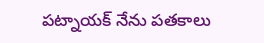పట్నాయక్ నేను పతకాలు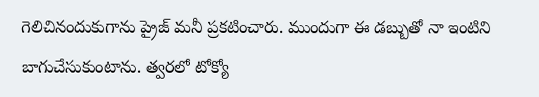గెలిచినందుకుగాను ప్రైజ్ మనీ ప్రకటించారు. ముందుగా ఈ డబ్బుతో నా ఇంటిని బాగుచేసుకుంటాను. త్వరలో టోక్యో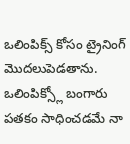ఒలింపిక్స్ కోసం ట్రైనింగ్ మొదలుపెడతాను. ఒలింపిక్స్లో బంగారు పతకం సాధించడమే నా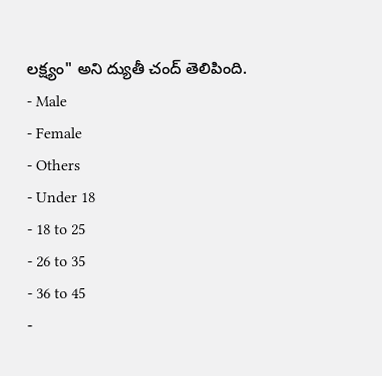లక్ష్యం" అని ద్యుతీ చంద్ తెలిపింది.
- Male
- Female
- Others
- Under 18
- 18 to 25
- 26 to 35
- 36 to 45
-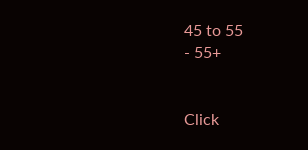45 to 55
- 55+


Click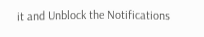it and Unblock the Notifications